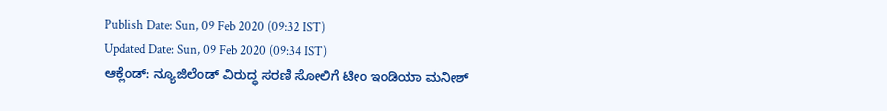Publish Date: Sun, 09 Feb 2020 (09:32 IST)
Updated Date: Sun, 09 Feb 2020 (09:34 IST)
ಆಕ್ಲೆಂಡ್: ನ್ಯೂಜಿಲೆಂಡ್ ವಿರುದ್ಧ ಸರಣಿ ಸೋಲಿಗೆ ಟೀಂ ಇಂಡಿಯಾ ಮನೀಶ್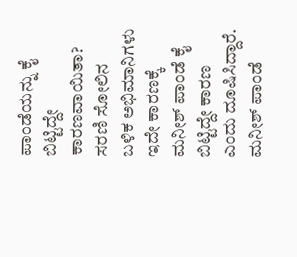ಪಾಂಡೆಯನ್ನು ಕೈ ಬಿಟ್ಟಿದ್ದೇ ಕಾರಣವಾಯಿತಾ? ಸರಣಿ ಸೋಲಿನ ಬಳಿಕ ಅಭಿಮಾನಿಗಳು ಇದೇ ಕಾರಣಕ್ಕೆ ಮನೀಶ್ ಪಾಂಡೆ ಕೈ ಬಿಟ್ಟಿದ್ದೇ ಕಾರಣ ಎಂದು ದೂಷಿಸಿದ್ದಾರೆ.
ಮನೀಶ್ ಪಾಂಡೆ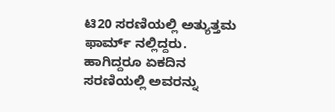ಟಿ20 ಸರಣಿಯಲ್ಲಿ ಅತ್ಯುತ್ತಮ ಫಾರ್ಮ್ ನಲ್ಲಿದ್ದರು. ಹಾಗಿದ್ದರೂ ಏಕದಿನ ಸರಣಿಯಲ್ಲಿ ಅವರನ್ನು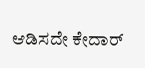ಆಡಿಸದೇ ಕೇದಾರ್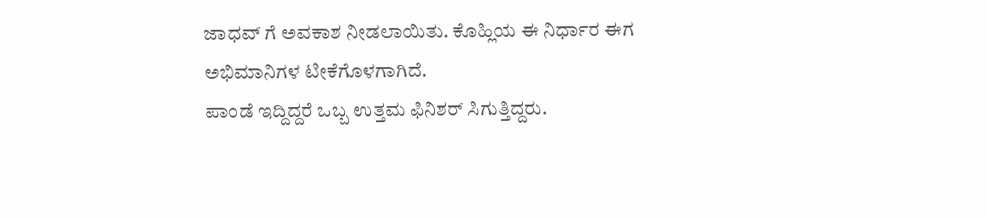ಜಾಧವ್ ಗೆ ಅವಕಾಶ ನೀಡಲಾಯಿತು. ಕೊಹ್ಲಿಯ ಈ ನಿರ್ಧಾರ ಈಗ ಅಭಿಮಾನಿಗಳ ಟೀಕೆಗೊಳಗಾಗಿದೆ.
ಪಾಂಡೆ ಇದ್ದಿದ್ದರೆ ಒಬ್ಬ ಉತ್ತಮ ಫಿನಿಶರ್ ಸಿಗುತ್ತಿದ್ದರು.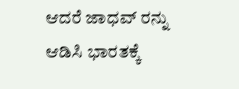ಆದರೆ ಜಾಧವ್ ರನ್ನು ಆಡಿಸಿ ಭಾರತಕ್ಕೆ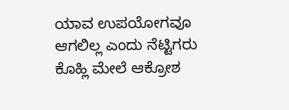ಯಾವ ಉಪಯೋಗವೂ ಆಗಲಿಲ್ಲ ಎಂದು ನೆಟ್ಟಿಗರು ಕೊಹ್ಲಿ ಮೇಲೆ ಆಕ್ರೋಶ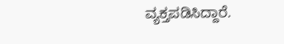ವ್ಯಕ್ತಪಡಿಸಿದ್ದಾರೆ.